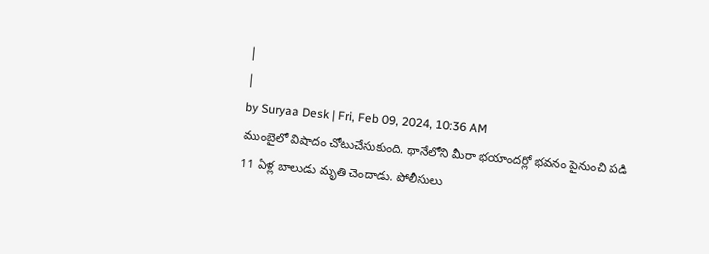|
|
by Suryaa Desk | Fri, Feb 09, 2024, 10:36 AM
ముంబైలో విషాదం చోటుచేసుకుంది. థానేలోని మీరా భయాందర్లో భవనం పైనుంచి పడి 11 ఏళ్ల బాలుడు మృతి చెందాడు. పోలీసులు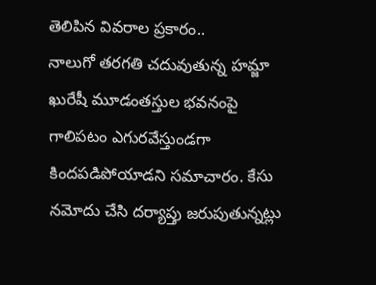తెలిపిన వివరాల ప్రకారం..
నాలుగో తరగతి చదువుతున్న హమ్జా ఖురేషీ మూడంతస్తుల భవనంపై గాలిపటం ఎగురవేస్తుండగా కిందపడిపోయాడని సమాచారం. కేసు నమోదు చేసి దర్యాప్తు జరుపుతున్నట్లు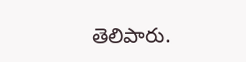తెలిపారు.